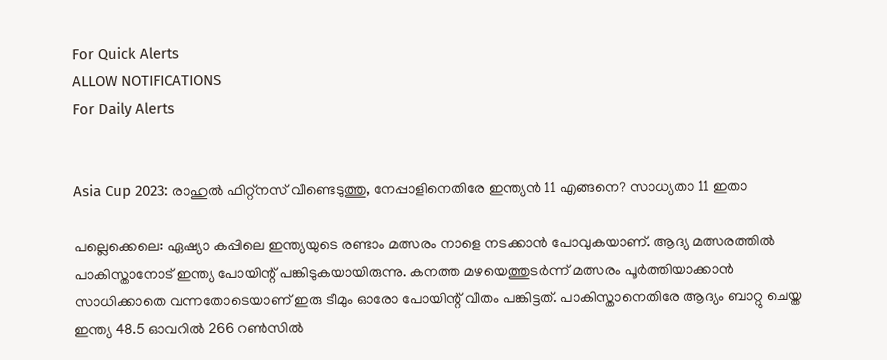For Quick Alerts
ALLOW NOTIFICATIONS
For Daily Alerts


Asia Cup 2023: രാഹുല്‍ ഫിറ്റ്‌നസ് വീണ്ടെടുത്തു, നേപ്പാളിനെതിരേ ഇന്ത്യന്‍ 11 എങ്ങനെ? സാധ്യതാ 11 ഇതാ

പല്ലെക്കെലെ: ഏഷ്യാ കപ്പിലെ ഇന്ത്യയുടെ രണ്ടാം മത്സരം നാളെ നടക്കാന്‍ പോവുകയാണ്. ആദ്യ മത്സരത്തില്‍ പാകിസ്താനോട് ഇന്ത്യ പോയിന്റ് പങ്കിടുകയായിരുന്നു. കനത്ത മഴയെത്തുടര്‍ന്ന് മത്സരം പൂര്‍ത്തിയാക്കാന്‍ സാധിക്കാതെ വന്നതോടെയാണ് ഇരു ടീമും ഓരോ പോയിന്റ് വീതം പങ്കിട്ടത്. പാകിസ്താനെതിരേ ആദ്യം ബാറ്റു ചെയ്ത ഇന്ത്യ 48.5 ഓവറില്‍ 266 റണ്‍സില്‍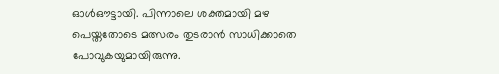ഓള്‍ഔട്ടായി. പിന്നാലെ ശക്തമായി മഴ പെയ്തതോടെ മത്സരം തുടരാന്‍ സാധിക്കാതെ പോവുകയുമായിരുന്നു.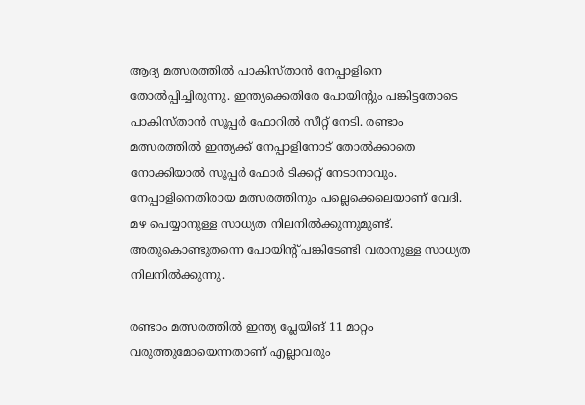ആദ്യ മത്സരത്തില്‍ പാകിസ്താന്‍ നേപ്പാളിനെ തോല്‍പ്പിച്ചിരുന്നു. ഇന്ത്യക്കെതിരേ പോയിന്റും പങ്കിട്ടതോടെ പാകിസ്താന്‍ സൂപ്പര്‍ ഫോറില്‍ സീറ്റ് നേടി. രണ്ടാം മത്സരത്തില്‍ ഇന്ത്യക്ക് നേപ്പാളിനോട് തോല്‍ക്കാതെ നോക്കിയാല്‍ സൂപ്പര്‍ ഫോര്‍ ടിക്കറ്റ് നേടാനാവും. നേപ്പാളിനെതിരായ മത്സരത്തിനും പല്ലെക്കെലെയാണ് വേദി. മഴ പെയ്യാനുള്ള സാധ്യത നിലനില്‍ക്കുന്നുമുണ്ട്. അതുകൊണ്ടുതന്നെ പോയിന്റ് പങ്കിടേണ്ടി വരാനുള്ള സാധ്യത നിലനില്‍ക്കുന്നു.

രണ്ടാം മത്സരത്തില്‍ ഇന്ത്യ പ്ലേയിങ് 11 മാറ്റം വരുത്തുമോയെന്നതാണ് എല്ലാവരും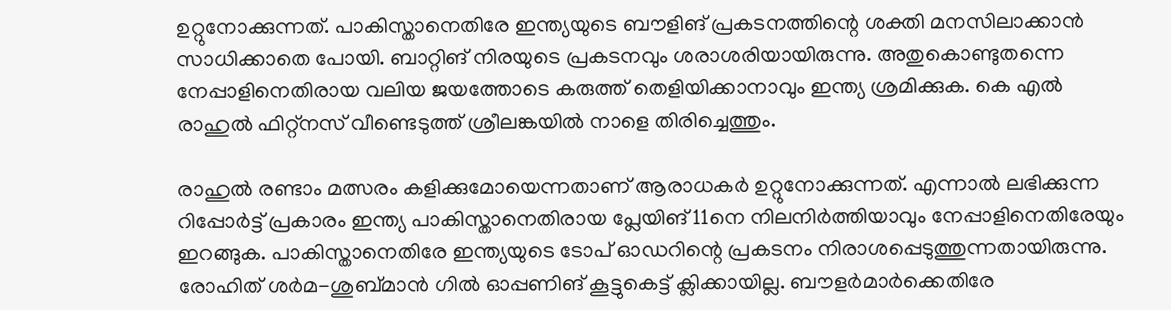ഉറ്റുനോക്കുന്നത്. പാകിസ്താനെതിരേ ഇന്ത്യയുടെ ബൗളിങ് പ്രകടനത്തിന്റെ ശക്തി മനസിലാക്കാന്‍ സാധിക്കാതെ പോയി. ബാറ്റിങ് നിരയുടെ പ്രകടനവും ശരാശരിയായിരുന്നു. അതുകൊണ്ടുതന്നെ നേപ്പാളിനെതിരായ വലിയ ജയത്തോടെ കരുത്ത് തെളിയിക്കാനാവും ഇന്ത്യ ശ്രമിക്കുക. കെ എല്‍ രാഹുല്‍ ഫിറ്റ്‌നസ് വീണ്ടെടുത്ത് ശ്രീലങ്കയില്‍ നാളെ തിരിച്ചെത്തും.

രാഹുല്‍ രണ്ടാം മത്സരം കളിക്കുമോയെന്നതാണ് ആരാധകര്‍ ഉറ്റുനോക്കുന്നത്. എന്നാല്‍ ലഭിക്കുന്ന റിപ്പോര്‍ട്ട് പ്രകാരം ഇന്ത്യ പാകിസ്താനെതിരായ പ്ലേയിങ് 11നെ നിലനിര്‍ത്തിയാവും നേപ്പാളിനെതിരേയും ഇറങ്ങുക. പാകിസ്താനെതിരേ ഇന്ത്യയുടെ ടോപ് ഓഡറിന്റെ പ്രകടനം നിരാശപ്പെടുത്തുന്നതായിരുന്നു. രോഹിത് ശര്‍മ-ശുബ്മാന്‍ ഗില്‍ ഓപ്പണിങ് കൂട്ടുകെട്ട് ക്ലിക്കായില്ല. ബൗളര്‍മാര്‍ക്കെതിരേ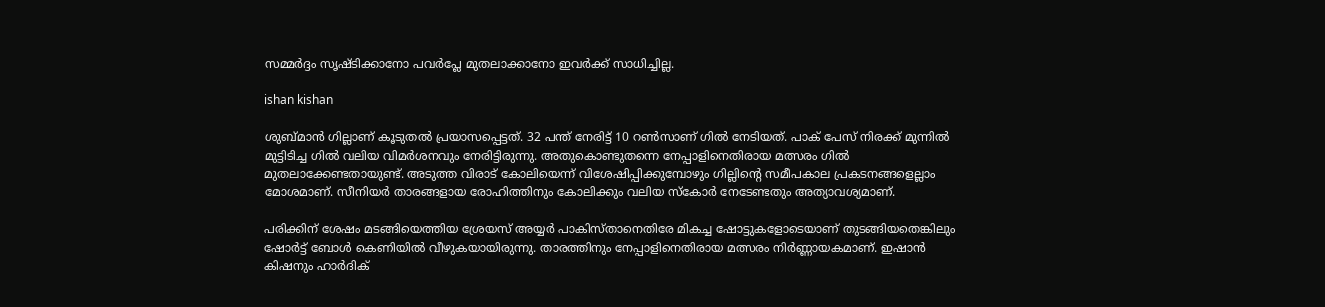സമ്മര്‍ദ്ദം സൃഷ്ടിക്കാനോ പവര്‍പ്ലേ മുതലാക്കാനോ ഇവര്‍ക്ക് സാധിച്ചില്ല.

ishan kishan

ശുബ്മാന്‍ ഗില്ലാണ് കൂടുതല്‍ പ്രയാസപ്പെട്ടത്. 32 പന്ത് നേരിട്ട് 10 റണ്‍സാണ് ഗില്‍ നേടിയത്. പാക് പേസ് നിരക്ക് മുന്നില്‍ മുട്ടിടിച്ച ഗില്‍ വലിയ വിമര്‍ശനവും നേരിട്ടിരുന്നു. അതുകൊണ്ടുതന്നെ നേപ്പാളിനെതിരായ മത്സരം ഗില്‍ മുതലാക്കേണ്ടതായുണ്ട്. അടുത്ത വിരാട് കോലിയെന്ന് വിശേഷിപ്പിക്കുമ്പോഴും ഗില്ലിന്റെ സമീപകാല പ്രകടനങ്ങളെല്ലാം മോശമാണ്. സീനിയര്‍ താരങ്ങളായ രോഹിത്തിനും കോലിക്കും വലിയ സ്‌കോര്‍ നേടേണ്ടതും അത്യാവശ്യമാണ്.

പരിക്കിന് ശേഷം മടങ്ങിയെത്തിയ ശ്രേയസ് അയ്യര്‍ പാകിസ്താനെതിരേ മികച്ച ഷോട്ടുകളോടെയാണ് തുടങ്ങിയതെങ്കിലും ഷോര്‍ട്ട് ബോള്‍ കെണിയില്‍ വീഴുകയായിരുന്നു. താരത്തിനും നേപ്പാളിനെതിരായ മത്സരം നിര്‍ണ്ണായകമാണ്. ഇഷാന്‍ കിഷനും ഹാര്‍ദിക്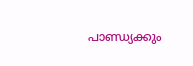പാണ്ഡ്യക്കും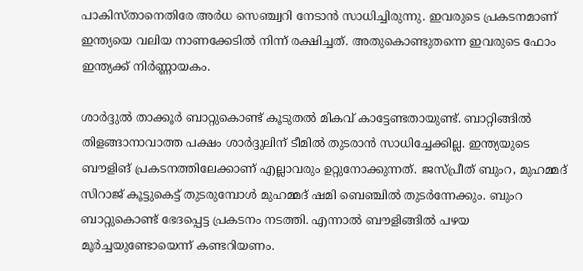പാകിസ്താനെതിരേ അര്‍ധ സെഞ്ച്വറി നേടാന്‍ സാധിച്ചിരുന്നു. ഇവരുടെ പ്രകടനമാണ് ഇന്ത്യയെ വലിയ നാണക്കേടില്‍ നിന്ന് രക്ഷിച്ചത്. അതുകൊണ്ടുതന്നെ ഇവരുടെ ഫോം ഇന്ത്യക്ക് നിര്‍ണ്ണായകം.

ശാര്‍ദ്ദുല്‍ താക്കൂര്‍ ബാറ്റുകൊണ്ട് കൂടുതല്‍ മികവ് കാട്ടേണ്ടതായുണ്ട്. ബാറ്റിങ്ങില്‍ തിളങ്ങാനാവാത്ത പക്ഷം ശാര്‍ദ്ദുലിന് ടീമില്‍ തുടരാന്‍ സാധിച്ചേക്കില്ല. ഇന്ത്യയുടെ ബൗളിങ് പ്രകടനത്തിലേക്കാണ് എല്ലാവരും ഉറ്റുനോക്കുന്നത്. ജസ്പ്രീത് ബുംറ, മുഹമ്മദ് സിറാജ് കൂട്ടുകെട്ട് തുടരുമ്പോള്‍ മുഹമ്മദ് ഷമി ബെഞ്ചില്‍ തുടര്‍ന്നേക്കും. ബുംറ ബാറ്റുകൊണ്ട് ഭേദപ്പെട്ട പ്രകടനം നടത്തി. എന്നാല്‍ ബൗളിങ്ങില്‍ പഴയ മൂര്‍ച്ചയുണ്ടോയെന്ന് കണ്ടറിയണം.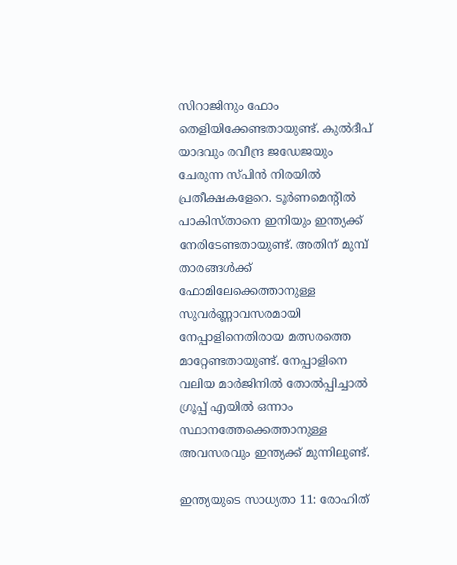സിറാജിനും ഫോം തെളിയിക്കേണ്ടതായുണ്ട്. കുല്‍ദീപ് യാദവും രവീന്ദ്ര ജഡേജയും ചേരുന്ന സ്പിന്‍ നിരയില്‍ പ്രതീക്ഷകളേറെ. ടൂര്‍ണമെന്റില്‍ പാകിസ്താനെ ഇനിയും ഇന്ത്യക്ക് നേരിടേണ്ടതായുണ്ട്. അതിന് മുമ്പ് താരങ്ങള്‍ക്ക് ഫോമിലേക്കെത്താനുള്ള സുവര്‍ണ്ണാവസരമായി നേപ്പാളിനെതിരായ മത്സരത്തെ മാറ്റേണ്ടതായുണ്ട്. നേപ്പാളിനെ വലിയ മാര്‍ജിനില്‍ തോല്‍പ്പിച്ചാല്‍ ഗ്രൂപ്പ് എയില്‍ ഒന്നാം സ്ഥാനത്തേക്കെത്താനുള്ള അവസരവും ഇന്ത്യക്ക് മുന്നിലുണ്ട്.

ഇന്ത്യയുടെ സാധ്യതാ 11: രോഹിത്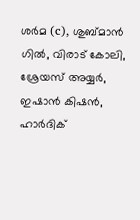ശര്‍മ (c), ശുബ്മാന്‍ ഗില്‍, വിരാട് കോലി, ശ്രേയസ് അയ്യര്‍, ഇഷാന്‍ കിഷന്‍, ഹാര്‍ദിക്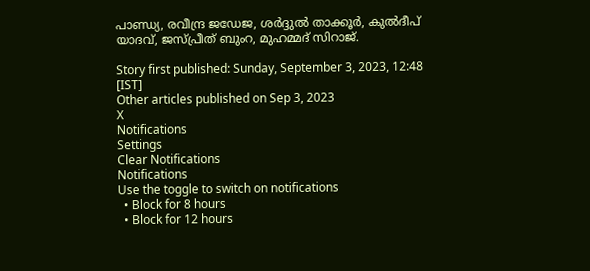പാണ്ഡ്യ, രവീന്ദ്ര ജഡേജ, ശര്‍ദ്ദുല്‍ താക്കൂര്‍, കുല്‍ദീപ് യാദവ്, ജസ്പ്രീത് ബുംറ, മുഹമ്മദ് സിറാജ്.

Story first published: Sunday, September 3, 2023, 12:48 [IST]
Other articles published on Sep 3, 2023
X
Notifications
Settings
Clear Notifications
Notifications
Use the toggle to switch on notifications
  • Block for 8 hours
  • Block for 12 hours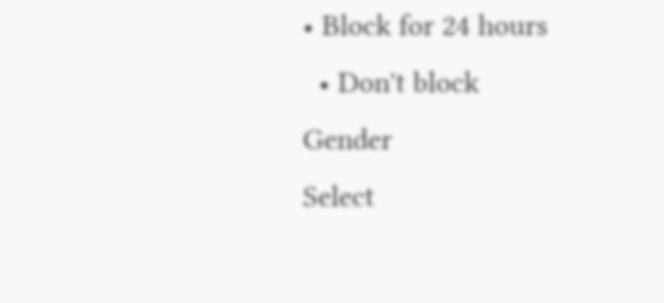• Block for 24 hours
  • Don't block
Gender
Select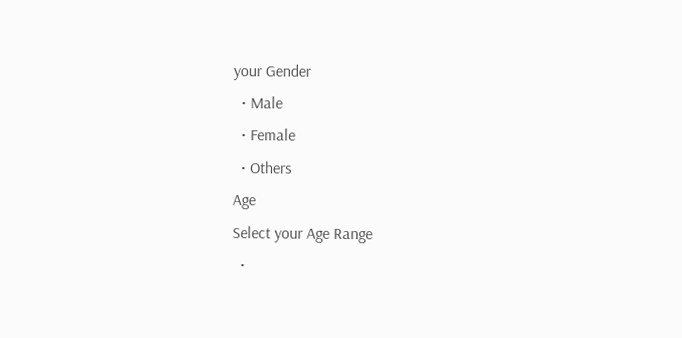your Gender
  • Male
  • Female
  • Others
Age
Select your Age Range
  •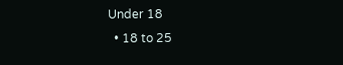Under 18
  • 18 to 25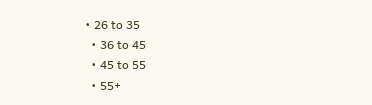• 26 to 35
  • 36 to 45
  • 45 to 55
  • 55+